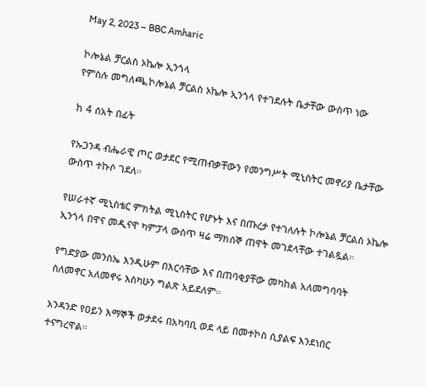May 2, 2023 – BBC Amharic

ኮሎኔል ቻርልስ ኦኬሎ ኢንጎላ
የምስሉ መግለጫ,ኮሎኔል ቻርልስ ኦኬሎ ኢንጎላ የተገደሉት ቤታቸው ውስጥ ነው

ከ 4 ሰአት በፊት

የኡጋንዳ ብሔራዊ ጦር ወታደር የሚጠብቃቸውን የመንግሥት ሚኒስትር መኖሪያ ቤታቸው ውስጥ ተኩሶ ገደለ።

የሠራተኛ ሚኒስቴር ምክትል ሚኒስትር የሆኑት እና በጡረታ የተገለሉት ኮሎኔል ቻርልስ ኦኬሎ ኢንጎላ በዋና መዲናዋ ካምፓላ ውስጥ ዛሬ ማክሰኞ ጠዋት መገደላቸው ተገልጿል።

የግድያው መንስኤ እንዲሁም በእርሳቸው እና በጠባቂያቸው መካከል አለመግባባት ስለመኖር አለመኖሩ እስካሁን ግልጽ አይደለም።

አንዳንድ የዐይን እማኞች ወታደሩ በአካባቢ ወደ ላይ በመተኮስ ሲያልፍ እንደነበር ተናግረዋል።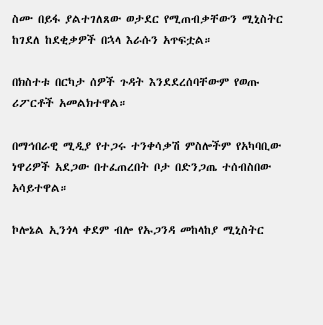ስሙ በይፋ ያልተገለጸው ወታደር የሚጠብቃቸውን ሚኒስትር ከገደለ ከደቂቃዎች በኋላ እራሱን አጥፍቷል።

በክስተቱ በርካታ ሰዎች ጉዳት እንደደረሰባቸውም የወጡ ሪፖርቶች አመልክተዋል።

በማኅበራዊ ሚዲያ የተጋሩ ተንቀሳቃሽ ምስሎችም የአካባቢው ነዋሪዎች አደጋው በተፈጠረበት ቦታ በድንጋጤ ተሰብስበው አሳይተዋል።

ኮሎኔል ኢንጎላ ቀደም ብሎ የኡጋንዳ መከላከያ ሚኒስትር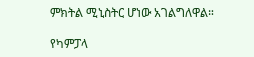ምክትል ሚኒስትር ሆነው አገልግለዋል።

የካምፓላ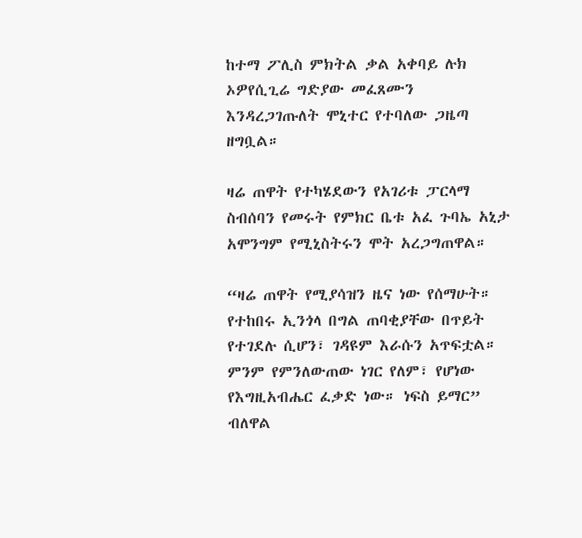ከተማ ፖሊስ ምክትል ቃል አቀባይ ሉክ ኦዎየሲጊሬ ግድያው መፈጸሙን እንዳረጋገጡለት ሞኒተር የተባለው ጋዜጣ ዘግቧል።

ዛሬ ጠዋት የተካሄደውን የአገሪቱ ፓርላማ ስብሰባን የመሩት የምክር ቤቱ አፈ ጉባኤ አኒታ አሞንግም የሚኒስትሩን ሞት አረጋግጠዋል።

“ዛሬ ጠዋት የሚያሳዝን ዜና ነው የሰማሁት። የተከበሩ ኢንጎላ በግል ጠባቂያቸው በጥይት የተገደሉ ሲሆን፣ ገዳዩም እራሱን አጥፍቷል። ምንም የምንለውጠው ነገር የለም፣ የሆነው የእግዚአብሔር ፈቃድ ነው። ነፍስ ይማር” ብለዋል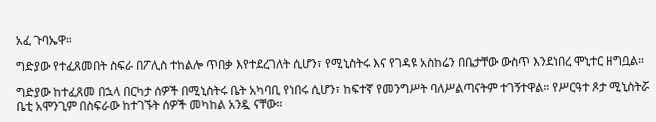አፈ ጉባኤዋ።

ግድያው የተፈጸመበት ስፍራ በፖሊስ ተከልሎ ጥበቃ እየተደረገለት ሲሆን፣ የሚኒስትሩ እና የገዳዩ አስከሬን በቤታቸው ውስጥ እንደነበረ ሞኒተር ዘግቧል።

ግድያው ከተፈጸመ በኋላ በርካታ ሰዎች በሚኒስትሩ ቤት አካባቢ የነበሩ ሲሆን፣ ከፍተኛ የመንግሥት ባለሥልጣናትም ተገኝተዋል። የሥርዓተ ጾታ ሚኒስትሯ ቤቲ አሞንጊም በስፍራው ከተገኙት ሰዎች መካከል አንዷ ናቸው።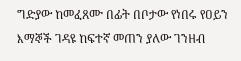ግድያው ከመፈጸሙ በፊት በቦታው የነበሩ የዐይን እማኞች ገዳዩ ከፍተኛ መጠን ያለው ገንዘብ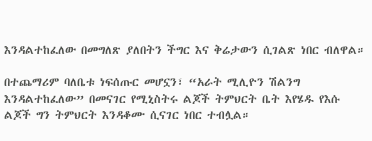እንዳልተከፈለው በመግለጽ ያለበትን ችግር እና ቅሬታውን ሲገልጽ ነበር ብለዋል።

በተጨማሪም ባለቤቱ ነፍሰጡር መሆኗን፣ “አራት ሚሊዮን ሽልንግ እንዳልተከፈለው” በመናገር የሚኒስትሩ ልጆች ትምህርት ቤት እየሄዱ የእሱ ልጆች ግን ትምህርት እንዳቆሙ ሲናገር ነበር ተብሏል።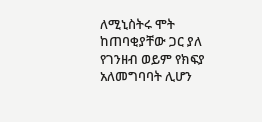ለሚኒስትሩ ሞት ከጠባቂያቸው ጋር ያለ የገንዘብ ወይም የክፍያ አለመግባባት ሊሆን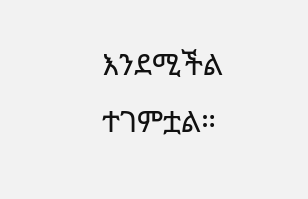እንደሚችል ተገምቷል።